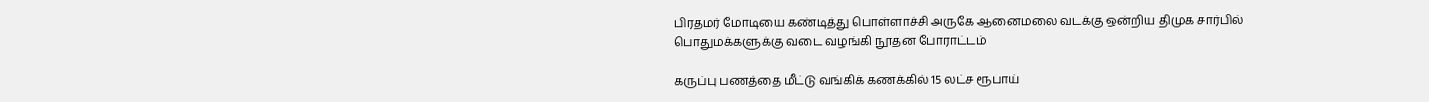பிரதமர் மோடியை கண்டித்து பொள்ளாச்சி அருகே ஆனைமலை வடக்கு ஒன்றிய திமுக சார்பில் பொதுமக்களுக்கு வடை வழங்கி நூதன போராட்டம்

கருப்பு பணத்தை மீட்டு வங்கிக் கணக்கில் 15 லட்ச ரூபாய்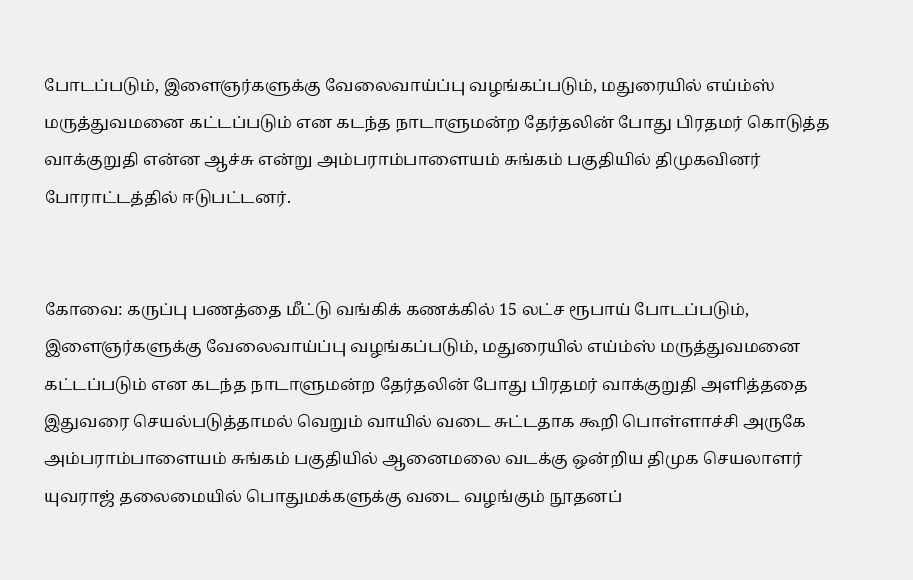போடப்படும், இளைஞர்களுக்கு வேலைவாய்ப்பு வழங்கப்படும், மதுரையில் எய்ம்ஸ் மருத்துவமனை கட்டப்படும் என கடந்த நாடாளுமன்ற தேர்தலின் போது பிரதமர் கொடுத்த வாக்குறுதி என்ன ஆச்சு என்று அம்பராம்பாளையம் சுங்கம் பகுதியில் திமுகவினர் போராட்டத்தில் ஈடுபட்டனர்.


கோவை: கருப்பு பணத்தை மீட்டு வங்கிக் கணக்கில் 15 லட்ச ரூபாய் போடப்படும், இளைஞர்களுக்கு வேலைவாய்ப்பு வழங்கப்படும், மதுரையில் எய்ம்ஸ் மருத்துவமனை கட்டப்படும் என கடந்த நாடாளுமன்ற தேர்தலின் போது பிரதமர் வாக்குறுதி அளித்ததை இதுவரை செயல்படுத்தாமல் வெறும் வாயில் வடை சுட்டதாக கூறி பொள்ளாச்சி அருகே அம்பராம்பாளையம் சுங்கம் பகுதியில் ஆனைமலை வடக்கு ஒன்றிய திமுக செயலாளர் யுவராஜ் தலைமையில் பொதுமக்களுக்கு வடை வழங்கும் நூதனப்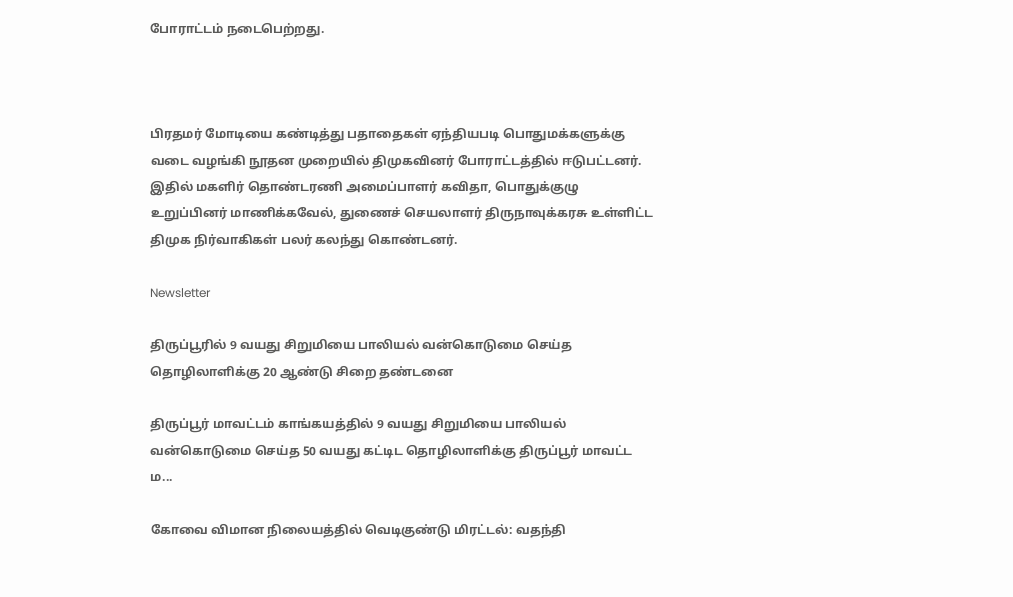போராட்டம் நடைபெற்றது.



பிரதமர் மோடியை கண்டித்து பதாதைகள் ஏந்தியபடி பொதுமக்களுக்கு வடை வழங்கி நூதன முறையில் திமுகவினர் போராட்டத்தில் ஈடுபட்டனர். இதில் மகளிர் தொண்டரணி அமைப்பாளர் கவிதா, பொதுக்குழு உறுப்பினர் மாணிக்கவேல், துணைச் செயலாளர் திருநாவுக்கரசு உள்ளிட்ட திமுக நிர்வாகிகள் பலர் கலந்து கொண்டனர்.

Newsletter

திருப்பூரில் 9 வயது சிறுமியை பாலியல் வன்கொடுமை செய்த தொழிலாளிக்கு 20 ஆண்டு சிறை தண்டனை

திருப்பூர் மாவட்டம் காங்கயத்தில் 9 வயது சிறுமியை பாலியல் வன்கொடுமை செய்த 50 வயது கட்டிட தொழிலாளிக்கு திருப்பூர் மாவட்ட ம...

கோவை விமான நிலையத்தில் வெடிகுண்டு மிரட்டல்: வதந்தி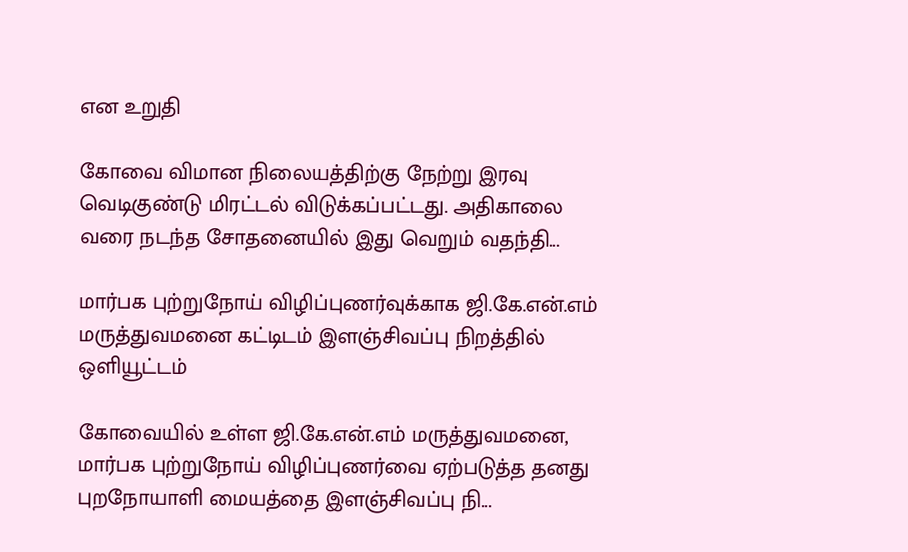என உறுதி

கோவை விமான நிலையத்திற்கு நேற்று இரவு வெடிகுண்டு மிரட்டல் விடுக்கப்பட்டது. அதிகாலை வரை நடந்த சோதனையில் இது வெறும் வதந்தி...

மார்பக புற்றுநோய் விழிப்புணர்வுக்காக ஜி.கே.என்.எம் மருத்துவமனை கட்டிடம் இளஞ்சிவப்பு நிறத்தில் ஒளியூட்டம்

கோவையில் உள்ள ஜி.கே.என்.எம் மருத்துவமனை, மார்பக புற்றுநோய் விழிப்புணர்வை ஏற்படுத்த தனது புறநோயாளி மையத்தை இளஞ்சிவப்பு நி...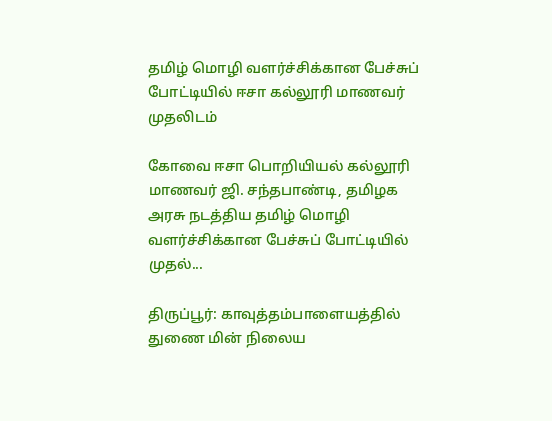தமிழ் மொழி வளர்ச்சிக்கான பேச்சுப் போட்டியில் ஈசா கல்லூரி மாணவர் முதலிடம்

கோவை ஈசா பொறியியல் கல்லூரி மாணவர் ஜி. சந்தபாண்டி, தமிழக அரசு நடத்திய தமிழ் மொழி வளர்ச்சிக்கான பேச்சுப் போட்டியில் முதல்...

திருப்பூர்: காவுத்தம்பாளையத்தில் துணை மின் நிலைய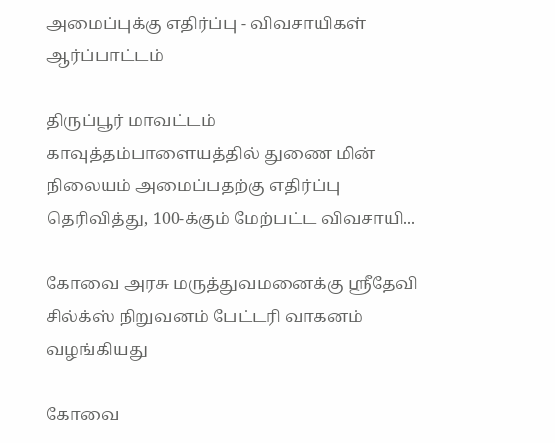அமைப்புக்கு எதிர்ப்பு - விவசாயிகள் ஆர்ப்பாட்டம்

திருப்பூர் மாவட்டம் காவுத்தம்பாளையத்தில் துணை மின் நிலையம் அமைப்பதற்கு எதிர்ப்பு தெரிவித்து, 100-க்கும் மேற்பட்ட விவசாயி...

கோவை அரசு மருத்துவமனைக்கு ஸ்ரீதேவி சில்க்ஸ் நிறுவனம் பேட்டரி வாகனம் வழங்கியது

கோவை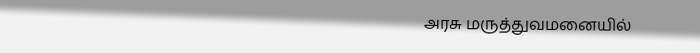அரசு மருத்துவமனையில்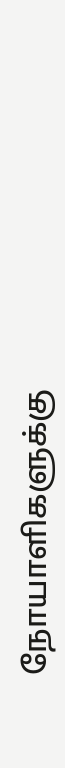நோயாளிகளுக்கு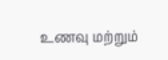உணவு மற்றும்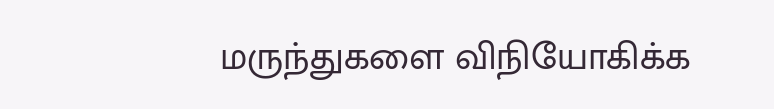மருந்துகளை விநியோகிக்க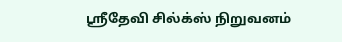ஸ்ரீதேவி சில்க்ஸ் நிறுவனம்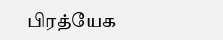பிரத்யேக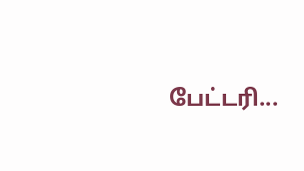பேட்டரி...